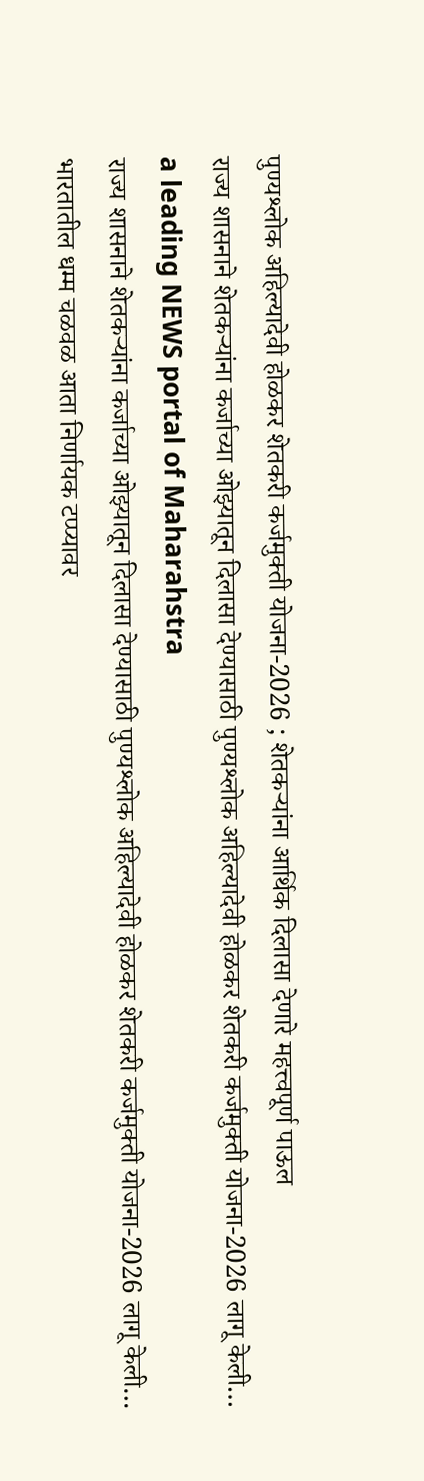पुण्यश्लोक अहिल्यादेवी होळकर शेतकरी कर्जमुक्ती योजना-2026 ; शेतकऱ्यांना आर्थिक दिलासा देणारे महत्त्वपूर्ण पाऊल
राज्य शासनाने शेतकऱ्यांना कर्जाच्या ओझ्यातून दिलासा देण्यासाठी पुण्यश्लोक अहिल्यादेवी होळकर शेतकरी कर्जमुक्ती योजना-2026 लागू केली…
a leading NEWS portal of Maharahstra
राज्य शासनाने शेतकऱ्यांना कर्जाच्या ओझ्यातून दिलासा देण्यासाठी पुण्यश्लोक अहिल्यादेवी होळकर शेतकरी कर्जमुक्ती योजना-2026 लागू केली…
भारतातील धम्म चळवळ आता निर्णायक टप्प्यावर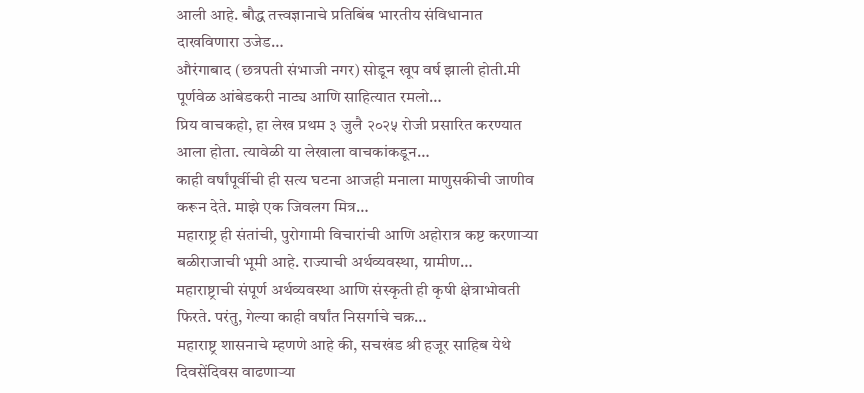आली आहे. बौद्ध तत्त्वज्ञानाचे प्रतिबिंब भारतीय संविधानात दाखविणारा उजेड…
औरंगाबाद (छत्रपती संभाजी नगर) सोडून खूप वर्ष झाली होती.मी पूर्णवेळ आंबेडकरी नाट्य आणि साहित्यात रमलो…
प्रिय वाचकहो, हा लेख प्रथम ३ जुलै २०२५ रोजी प्रसारित करण्यात आला होता. त्यावेळी या लेखाला वाचकांकडून…
काही वर्षांपूर्वीची ही सत्य घटना आजही मनाला माणुसकीची जाणीव करून देते. माझे एक जिवलग मित्र…
महाराष्ट्र ही संतांची, पुरोगामी विचारांची आणि अहोरात्र कष्ट करणाऱ्या बळीराजाची भूमी आहे. राज्याची अर्थव्यवस्था, ग्रामीण…
महाराष्ट्राची संपूर्ण अर्थव्यवस्था आणि संस्कृती ही कृषी क्षेत्राभोवती फिरते. परंतु, गेल्या काही वर्षांत निसर्गाचे चक्र…
महाराष्ट्र शासनाचे म्हणणे आहे की, सचखंड श्री हजूर साहिब येथे दिवसेंदिवस वाढणाऱ्या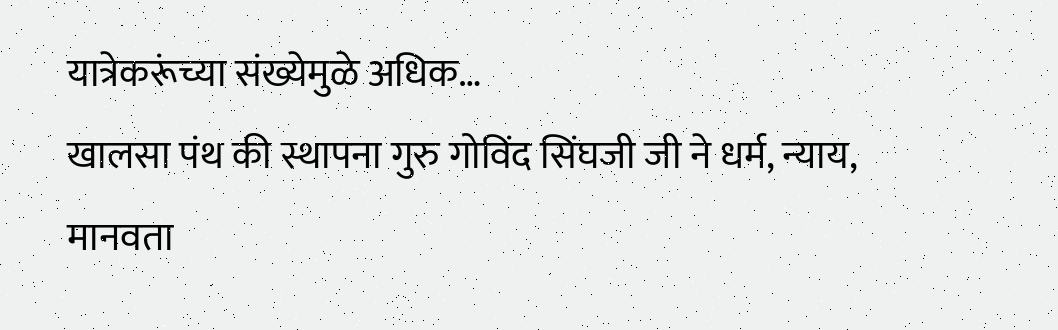यात्रेकरूंच्या संख्येमुळे अधिक…
खालसा पंथ की स्थापना गुरु गोविंद सिंघजी जी ने धर्म, न्याय, मानवता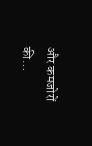और कमजोरों की…